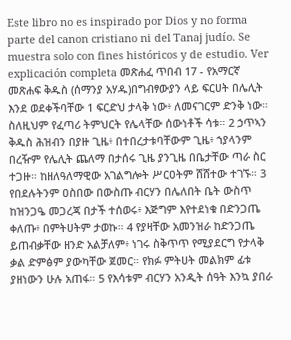Este libro no es inspirado por Dios y no forma parte del canon cristiano ni del Tanaj judío. Se muestra solo con fines históricos y de estudio. Ver explicación completa መጽሐፈ ጥበብ 17 - የአማርኛ መጽሐፍ ቅዱስ (ሰማንያ አሃዱ)በግብፃውያን ላይ ፍርሀት በሌሊት እንደ ወደቀችባቸው 1 ፍርድህ ታላቅ ነው፥ ለመናገርም ድንቅ ነው። ስለዚህም የፈጣሪ ትምህርት የሌላቸው ሰውነቶች ሳቱ። 2 ኃጥኣን ቅዱስ ሕዝብን በያዙ ጊዜ፥ በተበረታቱባቸውም ጊዜ፥ ኀያላንም በረዥም የሌሊት ጨለማ በታሰሩ ጊዜ ያንጊዜ በቤታቸው ጣራ ስር ተጋዙ። ከዘለዓለማዊው አገልግሎት ሥርዐትም ሸሸተው ተገኙ። 3 የበደሉትንም ዐስበው በውስጡ ብርሃን በሌለበት ቤት ውስጥ ከዝንጋዔ መጋረጃ በታች ተሰወሩ፥ እጅግም እየተደነቁ በድንጋጤ ቀለጡ፥ በምትሀትም ታወኩ። 4 የያዛቸው አመንዝራ ከድንጋጤ ይጠብቃቸው ዘንድ አልቻለም፥ ነገሩ ስቅጥጥ የሚያደርግ የታላቅ ቃል ድምፅም ያውካቸው ጀመር። የክፉ ምትሀት መልክም ፊቱ ያዘነውን ሁሉ አጠፋ። 5 የእሳቱም ብርሃን አንዲት ሰዓት እንኳ ያበራ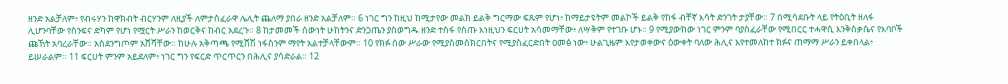ዘንድ አልቻለም፥ የብሩሃን ከዋክብት ብርሃንም ለዚያች ለምታስፈራዋ ሌሊት ጨለማ ያበራ ዘንድ አልቻለም። 6 ነገር ግን ከዚህ ከሚታየው መልክ ይልቅ ግርማው ፍጹም የሆነ፥ ከማይታዩትም መልኮች ይልቅ የከፋ ብቸኛ እሳት ድንገት ታያቸው። 7 በሚሳደቡት ላይ የትዕቢት ዘለፋ ሊሆንባቸው የስንፍና ድካም የሆነ የሟርት ሥራን ከወርቅና ከብር አደረጉ። 8 ከታመመች ሰውነት ሁከትንና ድንጋጤን ያስወግዱ ዘንድ ተስፋ የሰጡ እነዚህን ፍርሀት አሳመማቸው፥ ለሣቅም የተገቡ ሆኑ። 9 የሚያውከው ነገር ምንም ባያስፈራቸው የሚበርር ተሓዋሲ እንቅስቃሴና የእባቦች ጩኸት አባረራቸው። አስደንግጦም አሸሻቸው። ከሁሉ አቅጣጫ የሚሸሽ ነፋስንም ማየት አልተቻላቸውም። 10 የክፉ ሰው ሥራው የሚያስመሰክርበትና የሚያስፈርድበት ዐመፅ ነው፥ ሁልጊዜም እየታወቀውና ዕውቀት ባለው ሕሊና እየተመለከተ ክፉና ጠማማ ሥራን ይቀበላል፥ ይሠራልም። 11 ፍርሀት ምንም አይደለም፥ ነገር ግን የፍርድ ጥርጥርን በሕሊና ያሳድራል። 12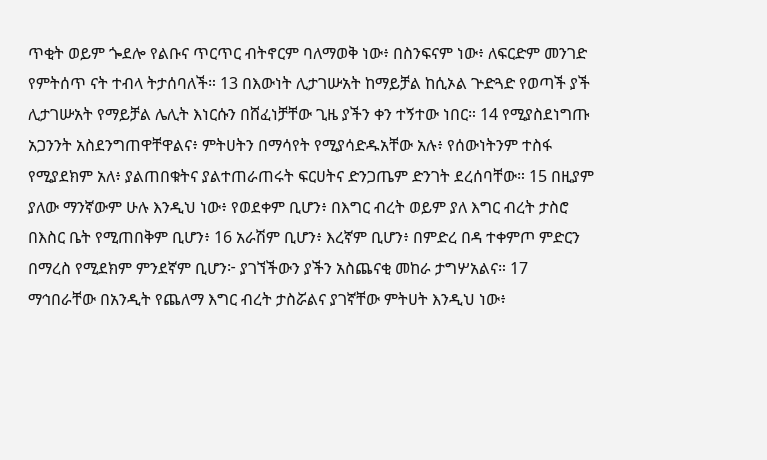ጥቂት ወይም ጐደሎ የልቡና ጥርጥር ብትኖርም ባለማወቅ ነው፥ በስንፍናም ነው፥ ለፍርድም መንገድ የምትሰጥ ናት ተብላ ትታሰባለች። 13 በእውነት ሊታገሡአት ከማይቻል ከሲኦል ጕድጓድ የወጣች ያች ሊታገሡአት የማይቻል ሌሊት እነርሱን በሸፈነቻቸው ጊዜ ያችን ቀን ተኝተው ነበር። 14 የሚያስደነግጡ አጋንንት አስደንግጠዋቸዋልና፥ ምትሀትን በማሳየት የሚያሳድዱአቸው አሉ፥ የሰውነትንም ተስፋ የሚያደክም አለ፥ ያልጠበቁትና ያልተጠራጠሩት ፍርሀትና ድንጋጤም ድንገት ደረሰባቸው። 15 በዚያም ያለው ማንኛውም ሁሉ እንዲህ ነው፥ የወደቀም ቢሆን፥ በእግር ብረት ወይም ያለ እግር ብረት ታስሮ በእስር ቤት የሚጠበቅም ቢሆን፥ 16 አራሽም ቢሆን፥ እረኛም ቢሆን፥ በምድረ በዳ ተቀምጦ ምድርን በማረስ የሚደክም ምንደኛም ቢሆን፦ ያገኘችውን ያችን አስጨናቂ መከራ ታግሦአልና። 17 ማኅበራቸው በአንዲት የጨለማ እግር ብረት ታስሯልና ያገኛቸው ምትሀት እንዲህ ነው፥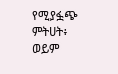የሚያፏጭ ምትሀት፥ ወይም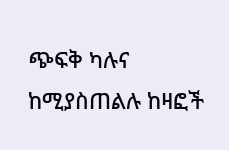ጭፍቅ ካሉና ከሚያስጠልሉ ከዛፎች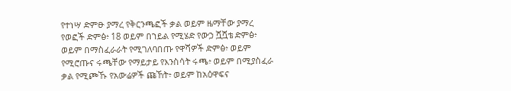የተነሣ ድምፁ ያማረ የቅርንጫፎች ቃል ወይም ዜማቸው ያማረ የወፎች ድምፅ፥ 18 ወይም በኀይል የሚሄድ የውኃ ሿሿቴ ድምፅ፥ ወይም በማስፈራራት የሚገለባበጡ የዋሻዎች ድምፅ፥ ወይም የሚሮጡና ሩጫቸው የማይታይ የእንስሳት ሩጫ፥ ወይም በሚያስፈራ ቃል የሚጮኹ የአውሬዎች ጩኸት፥ ወይም ከአዕዋፍና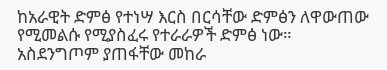ከአራዊት ድምፅ የተነሣ እርስ በርሳቸው ድምፅን ለዋውጠው የሚመልሱ የሚያስፈሩ የተራራዎች ድምፅ ነው። አስደንግጦም ያጠፋቸው መከራ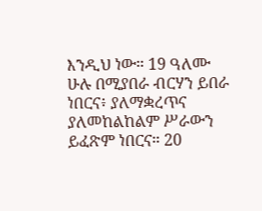እንዲህ ነው። 19 ዓለሙ ሁሉ በሚያበራ ብርሃን ይበራ ነበርና፥ ያለማቋረጥና ያለመከልከልም ሥራውን ይፈጽም ነበርና። 20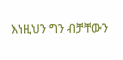እነዚህን ግን ብቻቸውን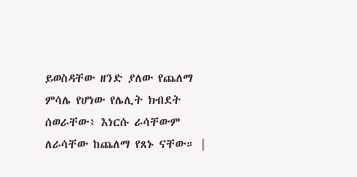ይወስዳቸው ዘንድ ያለው የጨለማ ምሳሌ የሆነው የሌሊት ክብደት ሰወራቸው፥ እነርሱ ራሳቸውም ለራሳቸው ከጨለማ የጸኑ ናቸው። |